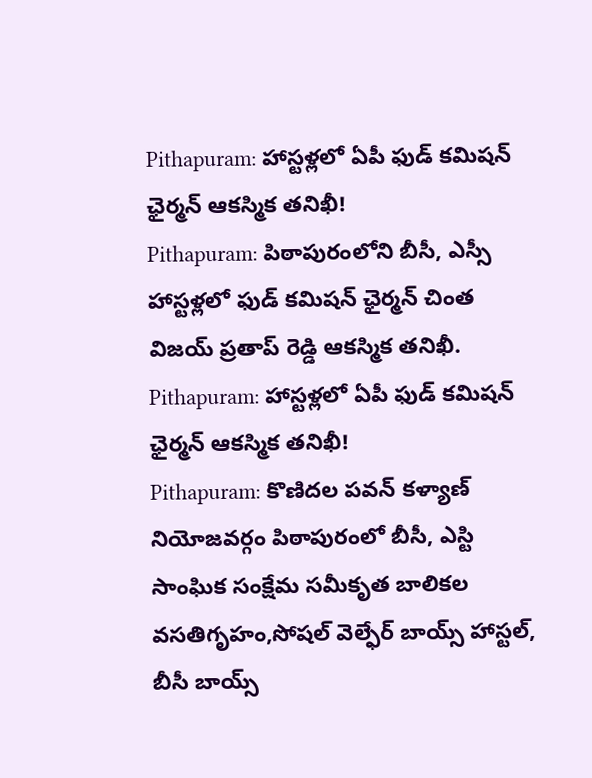Pithapuram: హాస్టళ్లలో ఏపీ ఫుడ్ కమిషన్ ఛైర్మన్ ఆకస్మిక తనిఖీ!
Pithapuram: పిఠాపురంలోని బీసీ, ఎస్సీ హాస్టళ్లలో ఫుడ్ కమిషన్ ఛైర్మన్ చింత విజయ్ ప్రతాప్ రెడ్డి ఆకస్మిక తనిఖీ.
Pithapuram: హాస్టళ్లలో ఏపీ ఫుడ్ కమిషన్ ఛైర్మన్ ఆకస్మిక తనిఖీ!
Pithapuram: కొణిదల పవన్ కళ్యాణ్ నియోజవర్గం పిఠాపురంలో బీసీ, ఎస్టి సాంఘిక సంక్షేమ సమీకృత బాలికల వసతిగృహం,సోషల్ వెల్ఫేర్ బాయ్స్ హాస్టల్, బీసీ బాయ్స్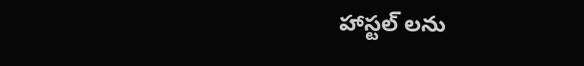హాస్టల్ లను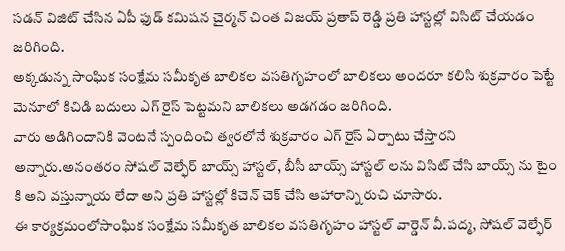సడన్ విజిట్ చేసిన ఏపీ ఫుడ్ కమిషన చైర్మన్ చింత విజయ్ ప్రతాప్ రెడ్డి ప్రతి హాస్టల్లో విసిట్ చేయడం జరిగింది.
అక్కడున్న సాంఘిక సంక్షేమ సమీకృత బాలికల వసతిగృహంలో బాలికలు అందరూ కలిసి శుక్రవారం పెట్టే మెనూలో కిచిడి బదులు ఎగ్ రైస్ పెట్టమని బాలికలు అడగడం జరిగింది.
వారు అడిగిందానికి వెంటనే స్పందించి త్వరలోనే శుక్రవారం ఎగ్ రైస్ ఏర్పాటు చేస్తారని అన్నారు.అనంతరం సోషల్ వెల్ఫేర్ బాయ్స్ హాస్టల్, బీసీ బాయ్స్ హాస్టల్ లను విసిట్ చేసి బాయ్స్ ను టైం కి అని వస్తున్నాయ లేదా అని ప్రతి హాస్టల్లో కిచెన్ చెక్ చేసి ఆహారాన్ని రుచి చూసారు.
ఈ కార్యక్రమంలోసాంఘిక సంక్షేమ సమీకృత బాలికల వసతిగృహం హాస్టల్ వార్డెన్ వీ.పద్మ, సోషల్ వెల్ఫేర్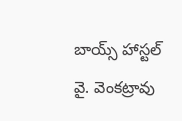బాయ్స్ హాస్టల్ వై. వెంకట్రావు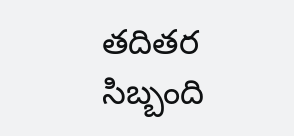తదితర సిబ్బంది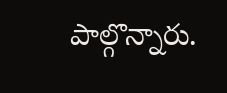పాల్గొన్నారు.